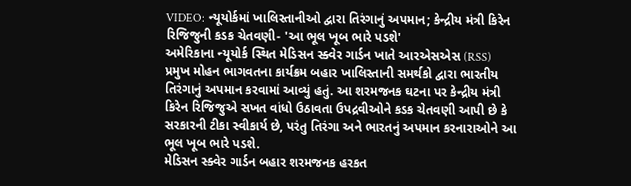VIDEO: ન્યૂયોર્કમાં ખાલિસ્તાનીઓ દ્વારા તિરંગાનું અપમાન; કેન્દ્રીય મંત્રી કિરેન રિજિજુની કડક ચેતવણી- 'આ ભૂલ ખૂબ ભારે પડશે'
અમેરિકાના ન્યૂયોર્ક સ્થિત મેડિસન સ્ક્વેર ગાર્ડન ખાતે આરએસએસ (RSS) પ્રમુખ મોહન ભાગવતના કાર્યક્રમ બહાર ખાલિસ્તાની સમર્થકો દ્વારા ભારતીય તિરંગાનું અપમાન કરવામાં આવ્યું હતું. આ શરમજનક ઘટના પર કેન્દ્રીય મંત્રી કિરેન રિજિજુએ સખત વાંધો ઉઠાવતા ઉપદ્રવીઓને કડક ચેતવણી આપી છે કે સરકારની ટીકા સ્વીકાર્ય છે, પરંતુ તિરંગા અને ભારતનું અપમાન કરનારાઓને આ ભૂલ ખૂબ ભારે પડશે.
મેડિસન સ્ક્વેર ગાર્ડન બહાર શરમજનક હરકત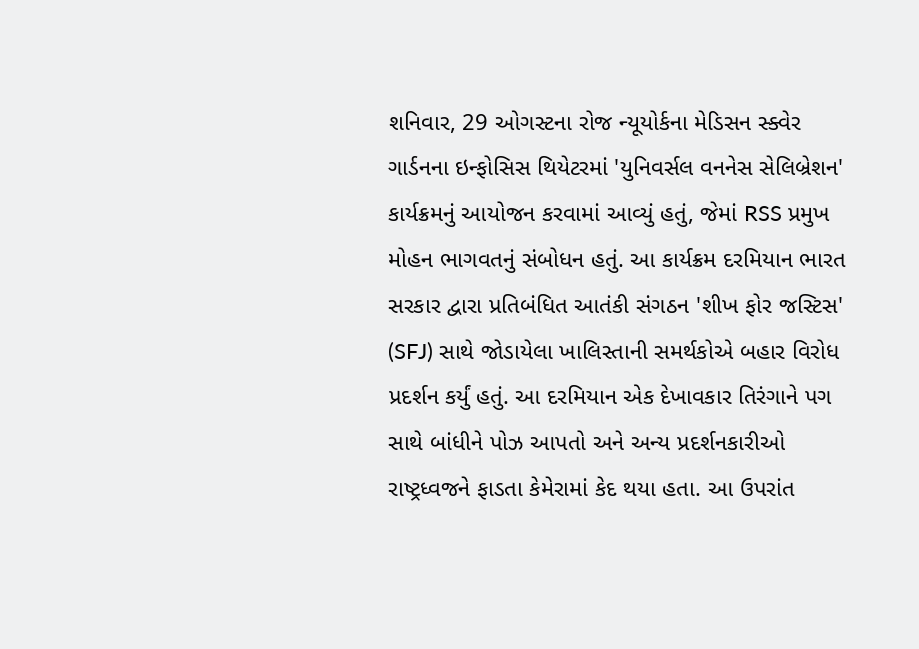શનિવાર, 29 ઓગસ્ટના રોજ ન્યૂયોર્કના મેડિસન સ્ક્વેર ગાર્ડનના ઇન્ફોસિસ થિયેટરમાં 'યુનિવર્સલ વનનેસ સેલિબ્રેશન' કાર્યક્રમનું આયોજન કરવામાં આવ્યું હતું, જેમાં RSS પ્રમુખ મોહન ભાગવતનું સંબોધન હતું. આ કાર્યક્રમ દરમિયાન ભારત સરકાર દ્વારા પ્રતિબંધિત આતંકી સંગઠન 'શીખ ફોર જસ્ટિસ' (SFJ) સાથે જોડાયેલા ખાલિસ્તાની સમર્થકોએ બહાર વિરોધ પ્રદર્શન કર્યું હતું. આ દરમિયાન એક દેખાવકાર તિરંગાને પગ સાથે બાંધીને પોઝ આપતો અને અન્ય પ્રદર્શનકારીઓ રાષ્ટ્રધ્વજને ફાડતા કેમેરામાં કેદ થયા હતા. આ ઉપરાંત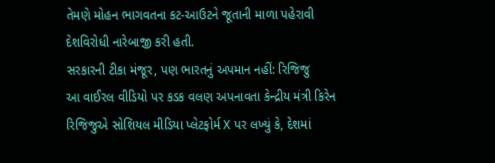તેમણે મોહન ભાગવતના કટ-આઉટને જૂતાની માળા પહેરાવી દેશવિરોધી નારેબાજી કરી હતી.
સરકારની ટીકા મંજૂર, પણ ભારતનું અપમાન નહીં: રિજિજુ
આ વાઈરલ વીડિયો પર કડક વલણ અપનાવતા કેન્દ્રીય મંત્રી કિરેન રિજિજુએ સોશિયલ મીડિયા પ્લેટફોર્મ X પર લખ્યું કે, દેશમાં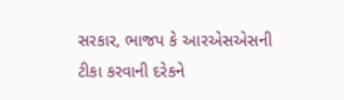સરકાર, ભાજપ કે આરએસએસની ટીકા કરવાની દરેકને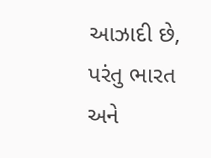આઝાદી છે, પરંતુ ભારત અને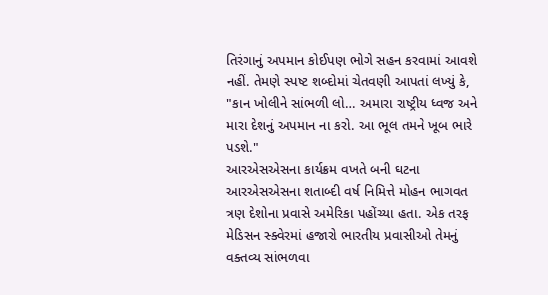તિરંગાનું અપમાન કોઈપણ ભોગે સહન કરવામાં આવશે નહીં. તેમણે સ્પષ્ટ શબ્દોમાં ચેતવણી આપતાં લખ્યું કે, "કાન ખોલીને સાંભળી લો… અમારા રાષ્ટ્રીય ધ્વજ અને મારા દેશનું અપમાન ના કરો. આ ભૂલ તમને ખૂબ ભારે પડશે."
આરએસએસના કાર્યક્રમ વખતે બની ઘટના
આરએસએસના શતાબ્દી વર્ષ નિમિત્તે મોહન ભાગવત ત્રણ દેશોના પ્રવાસે અમેરિકા પહોંચ્યા હતા. એક તરફ મેડિસન સ્ક્વેરમાં હજારો ભારતીય પ્રવાસીઓ તેમનું વક્તવ્ય સાંભળવા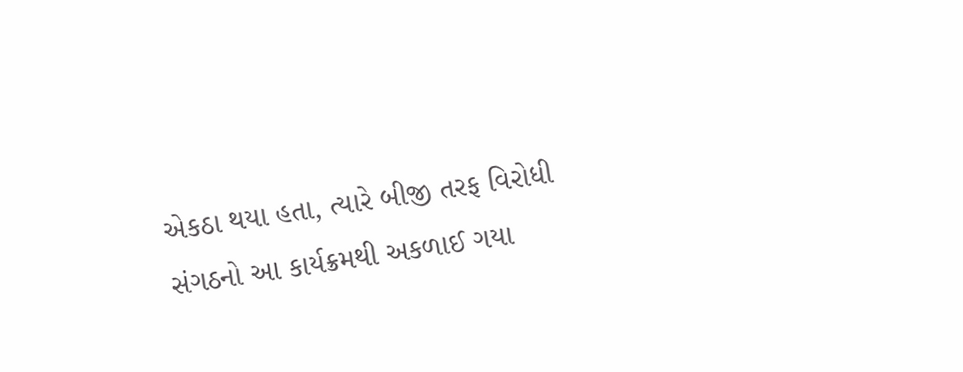એકઠા થયા હતા, ત્યારે બીજી તરફ વિરોધી સંગઠનો આ કાર્યક્રમથી અકળાઈ ગયા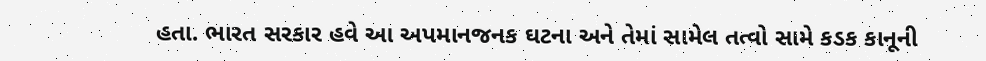હતા. ભારત સરકાર હવે આ અપમાનજનક ઘટના અને તેમાં સામેલ તત્વો સામે કડક કાનૂની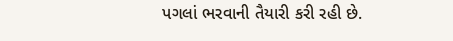પગલાં ભરવાની તૈયારી કરી રહી છે.